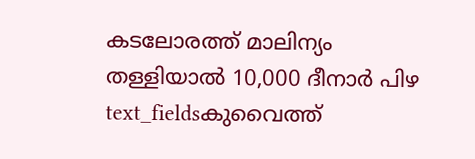കടലോരത്ത് മാലിന്യം തള്ളിയാൽ 10,000 ദീനാർ പിഴ
text_fieldsകുവൈത്ത്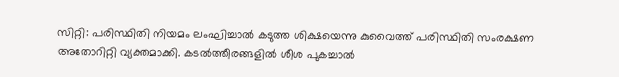സിറ്റി: പരിസ്ഥിതി നിയമം ലംഘിച്ചാൽ കടുത്ത ശിക്ഷയെന്നു കുവൈത്ത് പരിസ്ഥിതി സംരക്ഷണ അതോറിറ്റി വ്യക്തമാക്കി. കടൽത്തീരങ്ങളിൽ ശീശ പുകച്ചാൽ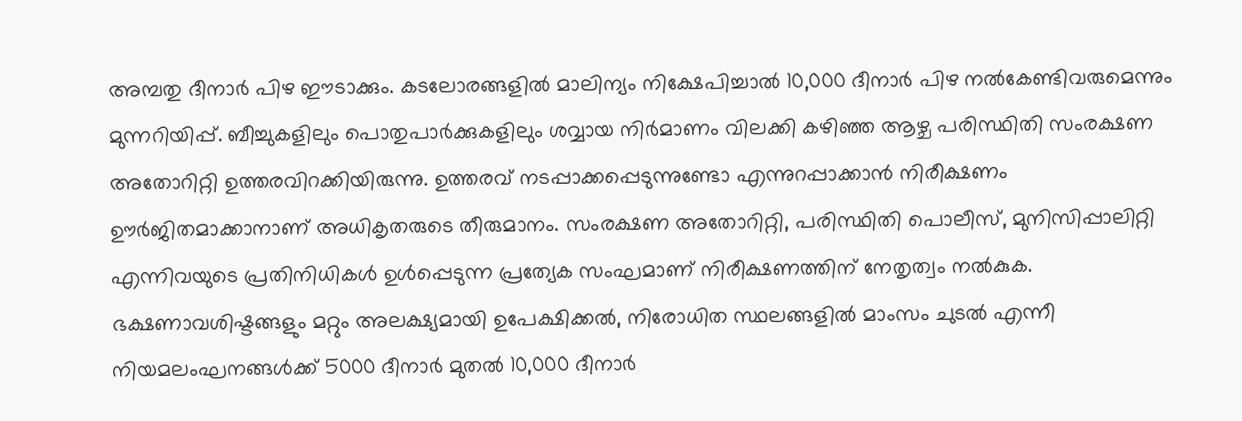അമ്പതു ദീനാർ പിഴ ഈടാക്കും. കടലോരങ്ങളിൽ മാലിന്യം നിക്ഷേപിച്ചാൽ 10,000 ദീനാർ പിഴ നൽകേണ്ടിവരുമെന്നും മുന്നറിയിപ്പ്. ബീച്ചുകളിലും പൊതുപാർക്കുകളിലും ശവ്വായ നിർമാണം വിലക്കി കഴിഞ്ഞ ആഴ്ച പരിസ്ഥിതി സംരക്ഷണ അതോറിറ്റി ഉത്തരവിറക്കിയിരുന്നു. ഉത്തരവ് നടപ്പാക്കപ്പെടുന്നുണ്ടോ എന്നുറപ്പാക്കാൻ നിരീക്ഷണം ഊർജിതമാക്കാനാണ് അധികൃതരുടെ തീരുമാനം. സംരക്ഷണ അതോറിറ്റി, പരിസ്ഥിതി പൊലീസ്, മുനിസിപ്പാലിറ്റി എന്നിവയുടെ പ്രതിനിധികൾ ഉൾപ്പെടുന്ന പ്രത്യേക സംഘമാണ് നിരീക്ഷണത്തിന് നേതൃത്വം നൽകുക.
ഭക്ഷണാവശിഷ്ടങ്ങളും മറ്റും അലക്ഷ്യമായി ഉപേക്ഷിക്കൽ, നിരോധിത സ്ഥലങ്ങളിൽ മാംസം ചുടൽ എന്നീ നിയമലംഘനങ്ങൾക്ക് 5000 ദീനാർ മുതൽ 10,000 ദീനാർ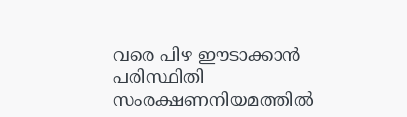വരെ പിഴ ഈടാക്കാൻ പരിസ്ഥിതി സംരക്ഷണനിയമത്തിൽ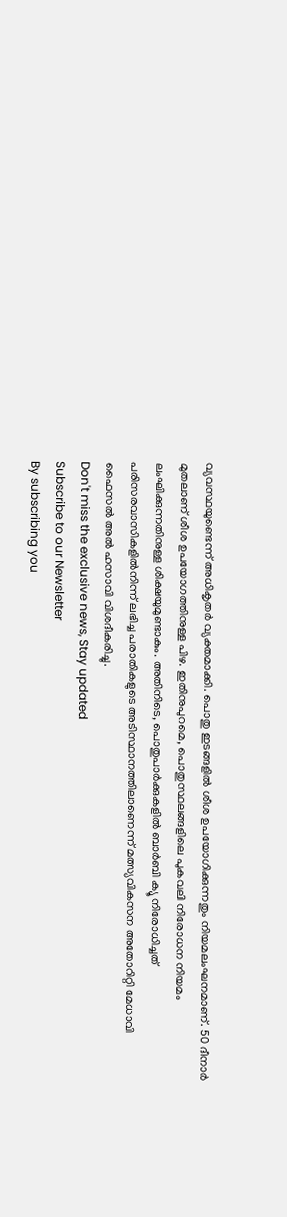വ്യവസ്ഥയുണ്ടെന്ന് അധികൃതർ വ്യക്തമാക്കി. പൊതു ഇടങ്ങളിൽ ശീശ ഉപയോഗിക്കുന്നതും നിയമലംഘനമാണ്. 50 ദീനാർ മുതലാണ് ശീശ ഉപയോഗത്തിനുള്ള പിഴ. ഇതിനുപുറമെ, പൊതുസ്ഥലങ്ങളിലെ പുകവലി നിരോധന നിയമം ലംഘിക്കുന്നതിനുള്ള ശിക്ഷയുമുണ്ടാകും. അതിനിടെ, പൊതുപാർക്കുകളിൽ ബാർബി ക്യൂ നിരോധിച്ചത് പരിസരവാസികളിൽനിന്ന് ലഭിച്ച പരാതികളുടെ അടിസ്ഥാനത്തിലാണെന്ന് മത്സ്യവികസന അതോറിറ്റി മേധാവി ഫൈസൽ അൽ ഹസാവി വിശദീകരിച്ചു.
Don't miss the exclusive news, Stay updated
Subscribe to our Newsletter
By subscribing you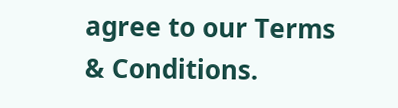agree to our Terms & Conditions.